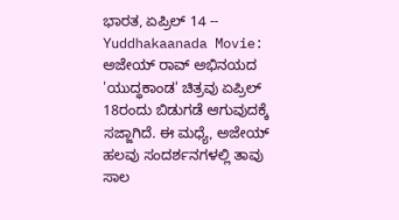ಭಾರತ, ಏಪ್ರಿಲ್ 14 -- Yuddhakaanada Movie: ಅಜೇಯ್ ರಾವ್ ಅಭಿನಯದ 'ಯುದ್ಧಕಾಂಡ' ಚಿತ್ರವು ಏಪ್ರಿಲ್ 18ರಂದು ಬಿಡುಗಡೆ ಆಗುವುದಕ್ಕೆ ಸಜ್ಜಾಗಿದೆ. ಈ ಮಧ್ಯೆ, ಅಜೇಯ್ ಹಲವು ಸಂದರ್ಶನಗಳಲ್ಲಿ ತಾವು ಸಾಲ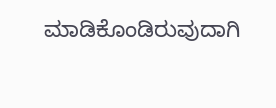ಮಾಡಿಕೊಂಡಿರುವುದಾಗಿ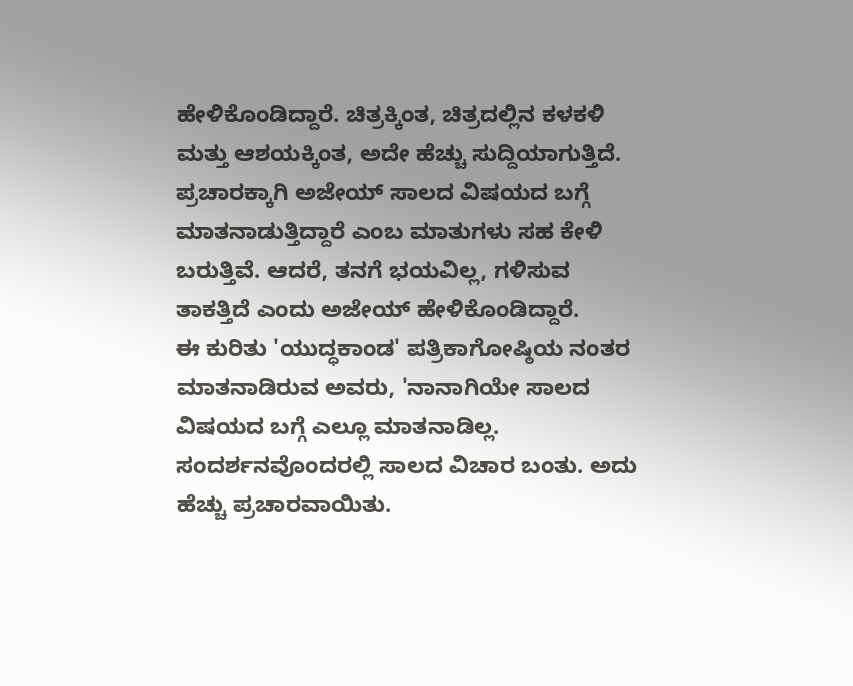ಹೇಳಿಕೊಂಡಿದ್ದಾರೆ. ಚಿತ್ರಕ್ಕಿಂತ, ಚಿತ್ರದಲ್ಲಿನ ಕಳಕಳಿ ಮತ್ತು ಆಶಯಕ್ಕಿಂತ, ಅದೇ ಹೆಚ್ಚು ಸುದ್ದಿಯಾಗುತ್ತಿದೆ. ಪ್ರಚಾರಕ್ಕಾಗಿ ಅಜೇಯ್ ಸಾಲದ ವಿಷಯದ ಬಗ್ಗೆ ಮಾತನಾಡುತ್ತಿದ್ದಾರೆ ಎಂಬ ಮಾತುಗಳು ಸಹ ಕೇಳಿ ಬರುತ್ತಿವೆ. ಆದರೆ, ತನಗೆ ಭಯವಿಲ್ಲ, ಗಳಿಸುವ ತಾಕತ್ತಿದೆ ಎಂದು ಅಜೇಯ್ ಹೇಳಿಕೊಂಡಿದ್ದಾರೆ.
ಈ ಕುರಿತು 'ಯುದ್ಧಕಾಂಡ' ಪತ್ರಿಕಾಗೋಷ್ಠಿಯ ನಂತರ ಮಾತನಾಡಿರುವ ಅವರು, 'ನಾನಾಗಿಯೇ ಸಾಲದ ವಿಷಯದ ಬಗ್ಗೆ ಎಲ್ಲೂ ಮಾತನಾಡಿಲ್ಲ. ಸಂದರ್ಶನವೊಂದರಲ್ಲಿ ಸಾಲದ ವಿಚಾರ ಬಂತು. ಅದು ಹೆಚ್ಚು ಪ್ರಚಾರವಾಯಿತು.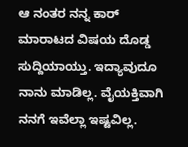ಆ ನಂತರ ನನ್ನ ಕಾರ್ ಮಾರಾಟದ ವಿಷಯ ದೊಡ್ಡ ಸುದ್ದಿಯಾಯ್ತು. ಇದ್ಯಾವುದೂ ನಾನು ಮಾಡಿಲ್ಲ. ವೈಯಕ್ತಿವಾಗಿ ನನಗೆ ಇವೆಲ್ಲಾ ಇಷ್ಟವಿಲ್ಲ.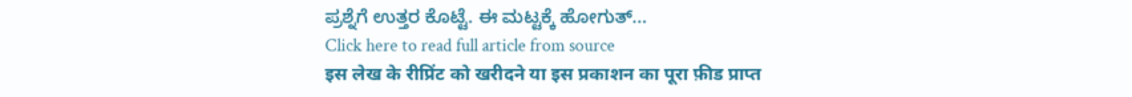ಪ್ರಶ್ನೆಗೆ ಉತ್ತರ ಕೊಟ್ಟೆ. ಈ ಮಟ್ಟಕ್ಕೆ ಹೋಗುತ್...
Click here to read full article from source
इस लेख के रीप्रिंट को खरीदने या इस प्रकाशन का पूरा फ़ीड प्राप्त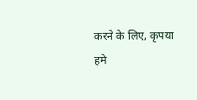करने के लिए, कृपया
हमे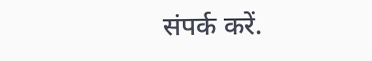संपर्क करें.